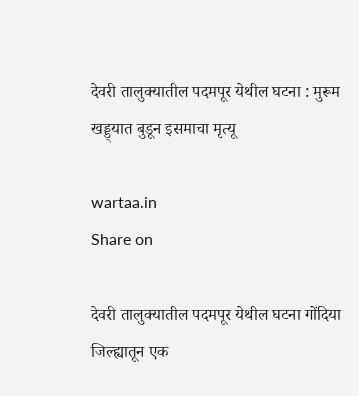देवरी तालुक्यातील पदमपूर येथील घटना : मुरूम खड्ड्यात बुडून इसमाचा मृत्यू

wartaa.in
Share on

देवरी तालुक्यातील पदमपूर येथील घटना गोंदिया जिल्ह्यातून एक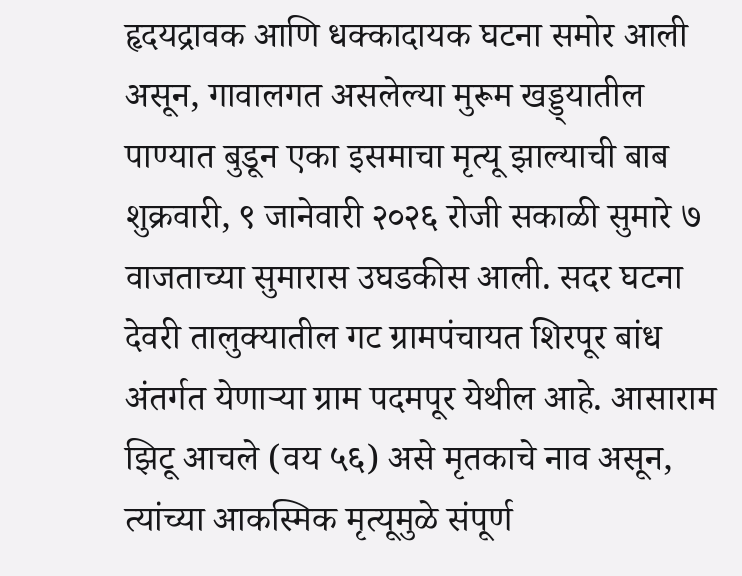हृदयद्रावक आणि धक्कादायक घटना समोर आली असून, गावालगत असलेल्या मुरूम खड्ड्यातील पाण्यात बुडून एका इसमाचा मृत्यू झाल्याची बाब शुक्रवारी, ९ जानेवारी २०२६ रोजी सकाळी सुमारे ७ वाजताच्या सुमारास उघडकीस आली. सदर घटना देवरी तालुक्यातील गट ग्रामपंचायत शिरपूर बांध अंतर्गत येणाऱ्या ग्राम पदमपूर येथील आहे. आसाराम झिटू आचले (वय ५६) असे मृतकाचे नाव असून, त्यांच्या आकस्मिक मृत्यूमुळे संपूर्ण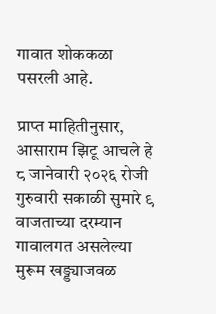गावात शोककळा पसरली आहे.

प्राप्त माहितीनुसार, आसाराम झिटू आचले हे ८ जानेवारी २०२६ रोजी गुरुवारी सकाळी सुमारे ९ वाजताच्या दरम्यान गावालगत असलेल्या मुरूम खड्ड्याजवळ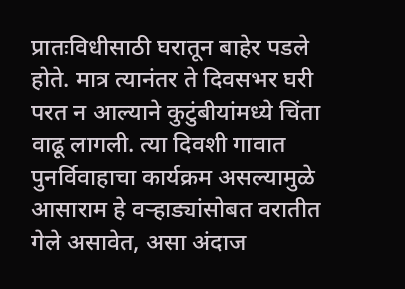प्रातःविधीसाठी घरातून बाहेर पडले होते. मात्र त्यानंतर ते दिवसभर घरी परत न आल्याने कुटुंबीयांमध्ये चिंता वाढू लागली. त्या दिवशी गावात पुनर्विवाहाचा कार्यक्रम असल्यामुळे आसाराम हे वऱ्हाड्यांसोबत वरातीत गेले असावेत, असा अंदाज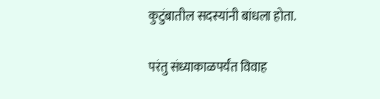कुटुंबातील सदस्यांनी बांधला होता.

परंतु संध्याकाळपर्यंत विवाह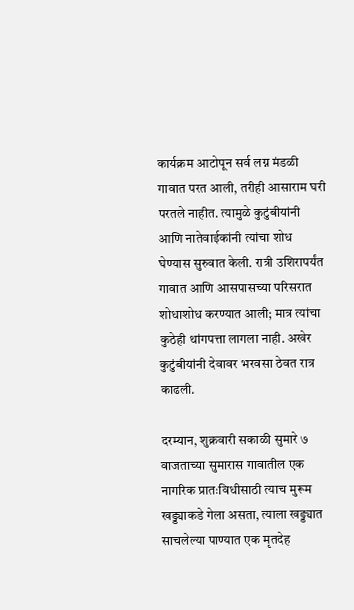कार्यक्रम आटोपून सर्व लग्न मंडळी गावात परत आली, तरीही आसाराम घरी परतले नाहीत. त्यामुळे कुटुंबीयांनी आणि नातेवाईकांनी त्यांचा शोध घेण्यास सुरुवात केली. रात्री उशिरापर्यंत गावात आणि आसपासच्या परिसरात शोधाशोध करण्यात आली; मात्र त्यांचा कुठेही थांगपत्ता लागला नाही. अखेर कुटुंबीयांनी देवावर भरवसा ठेवत रात्र काढली.

दरम्यान, शुक्रवारी सकाळी सुमारे ७ वाजताच्या सुमारास गावातील एक नागरिक प्रातःविधीसाठी त्याच मुरूम खड्ड्याकडे गेला असता, त्याला खड्ड्यात साचलेल्या पाण्यात एक मृतदेह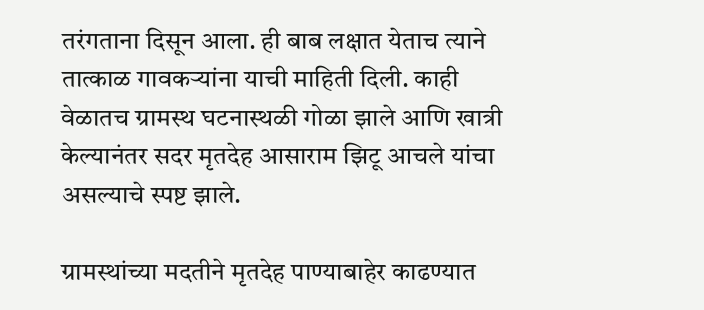तरंगताना दिसून आला. ही बाब लक्षात येताच त्याने तात्काळ गावकऱ्यांना याची माहिती दिली. काही वेळातच ग्रामस्थ घटनास्थळी गोळा झाले आणि खात्री केल्यानंतर सदर मृतदेह आसाराम झिटू आचले यांचा असल्याचे स्पष्ट झाले.

ग्रामस्थांच्या मदतीने मृतदेह पाण्याबाहेर काढण्यात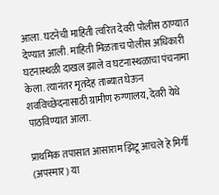आला. घटनेची माहिती त्वरित देवरी पोलीस ठाण्यात देण्यात आली. माहिती मिळताच पोलीस अधिकारी घटनास्थळी दाखल झाले व घटनास्थळाचा पंचनामा केला. त्यानंतर मृतदेह ताब्यात घेऊन शवविच्छेदनासाठी ग्रामीण रुग्णालय, देवरी येथे पाठविण्यात आला.

प्राथमिक तपासात आसाराम झिटू आचले हे मिर्गी (अपस्मार) या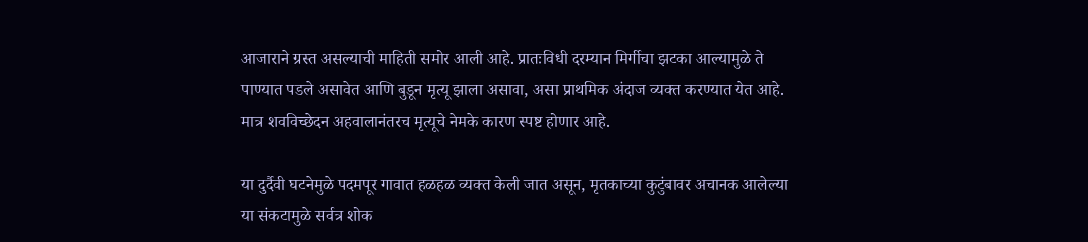आजाराने ग्रस्त असल्याची माहिती समोर आली आहे. प्रातःविधी दरम्यान मिर्गीचा झटका आल्यामुळे ते पाण्यात पडले असावेत आणि बुडून मृत्यू झाला असावा, असा प्राथमिक अंदाज व्यक्त करण्यात येत आहे. मात्र शवविच्छेदन अहवालानंतरच मृत्यूचे नेमके कारण स्पष्ट होणार आहे.

या दुर्दैवी घटनेमुळे पदमपूर गावात हळहळ व्यक्त केली जात असून, मृतकाच्या कुटुंबावर अचानक आलेल्या या संकटामुळे सर्वत्र शोक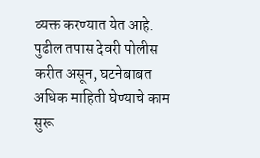व्यक्त करण्यात येत आहे. पुढील तपास देवरी पोलीस करीत असून, घटनेबाबत अधिक माहिती घेण्याचे काम सुरू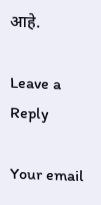आहे.

Leave a Reply

Your email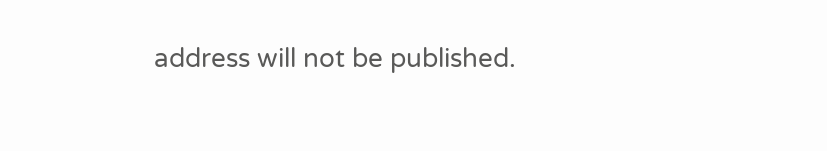address will not be published.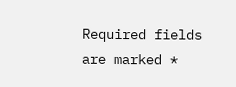Required fields are marked *